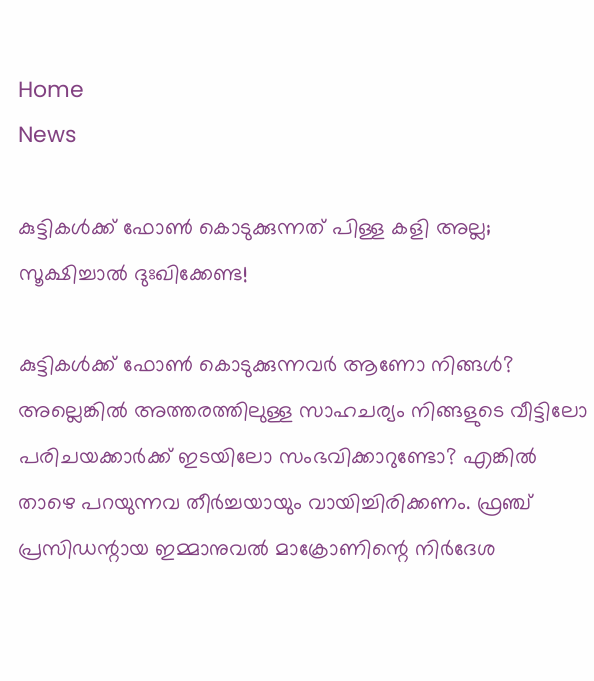Home
News

കുട്ടികൾക്ക് ഫോൺ കൊടുക്കുന്നത് പിള്ള കളി അല്ല; സൂക്ഷിച്ചാൽ ദുഃഖിക്കേണ്ട!

കുട്ടികൾക്ക് ഫോൺ കൊടുക്കുന്നവർ ആണോ നിങ്ങൾ? അല്ലെങ്കിൽ അത്തരത്തിലുള്ള സാഹചര്യം നിങ്ങളുടെ വീട്ടിലോ പരിചയക്കാർക്ക് ഇടയിലോ സംഭവിക്കാറുണ്ടോ? എങ്കിൽ താഴെ പറയുന്നവ തീർച്ചയായും വായിച്ചിരിക്കണം. ഫ്രഞ്ച് പ്രസിഡന്റായ ഇമ്മാനുവൽ മാക്രോണിന്റെ നിർദേശ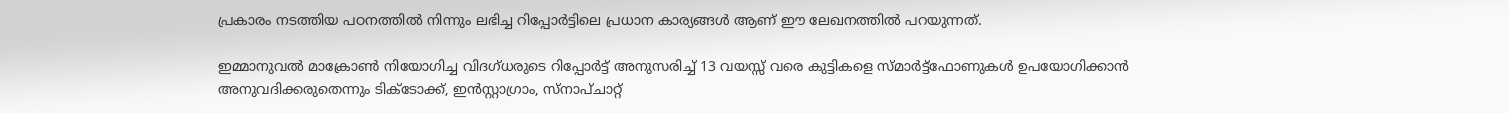പ്രകാരം നടത്തിയ പഠനത്തിൽ നിന്നും ലഭിച്ച റിപ്പോർട്ടിലെ പ്രധാന കാര്യങ്ങൾ ആണ് ഈ ലേഖനത്തിൽ പറയുന്നത്.

ഇമ്മാനുവൽ മാക്രോൺ നിയോഗിച്ച വിദഗ്ധരുടെ റിപ്പോർട്ട് അനുസരിച്ച് 13 വയസ്സ് വരെ കുട്ടികളെ സ്‌മാർട്ട്‌ഫോണുകൾ ഉപയോഗിക്കാൻ അനുവദിക്കരുതെന്നും ടിക്‌ടോക്ക്, ഇൻസ്റ്റാഗ്രാം, സ്‌നാപ്ചാറ്റ്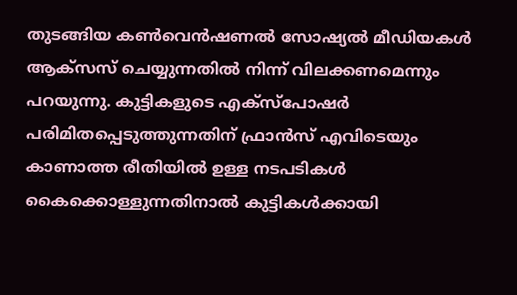തുടങ്ങിയ കൺവെൻഷണൽ സോഷ്യൽ മീഡിയകൾ ആക്‌സസ് ചെയ്യുന്നതിൽ നിന്ന് വിലക്കണമെന്നും പറയുന്നു. കുട്ടികളുടെ എക്സ്പോഷർ പരിമിതപ്പെടുത്തുന്നതിന് ഫ്രാൻസ് എവിടെയും കാണാത്ത രീതിയിൽ ഉള്ള നടപടികൾ കൈക്കൊള്ളുന്നതിനാൽ കുട്ടികൾക്കായി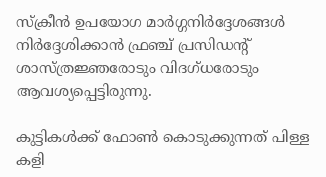സ്‌ക്രീൻ ഉപയോഗ മാർഗ്ഗനിർദ്ദേശങ്ങൾ നിർദ്ദേശിക്കാൻ ഫ്രഞ്ച് പ്രസിഡൻ്റ് ശാസ്ത്രജ്ഞരോടും വിദഗ്ധരോടും ആവശ്യപ്പെട്ടിരുന്നു.

കുട്ടികൾക്ക് ഫോൺ കൊടുക്കുന്നത് പിള്ള കളി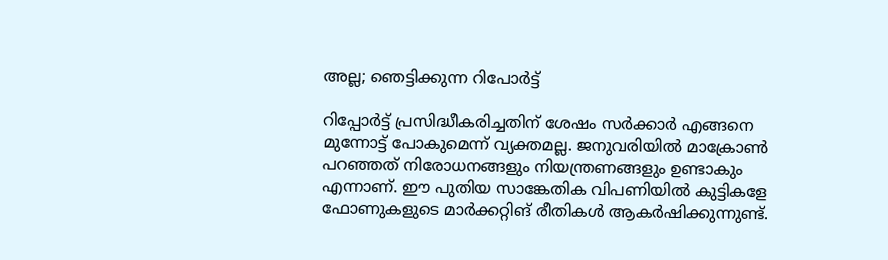അല്ല; ഞെട്ടിക്കുന്ന റിപോർട്ട്

റിപ്പോർട്ട് പ്രസിദ്ധീകരിച്ചതിന് ശേഷം സർക്കാർ എങ്ങനെ മുന്നോട്ട് പോകുമെന്ന് വ്യക്തമല്ല. ജനുവരിയിൽ മാക്രോൺ പറഞ്ഞത് നിരോധനങ്ങളും നിയന്ത്രണങ്ങളും ഉണ്ടാകും എന്നാണ്. ഈ പുതിയ സാങ്കേതിക വിപണിയിൽ കുട്ടികളേ ഫോണുകളുടെ മാർക്കറ്റിങ് രീതികൾ ആകർഷിക്കുന്നുണ്ട്.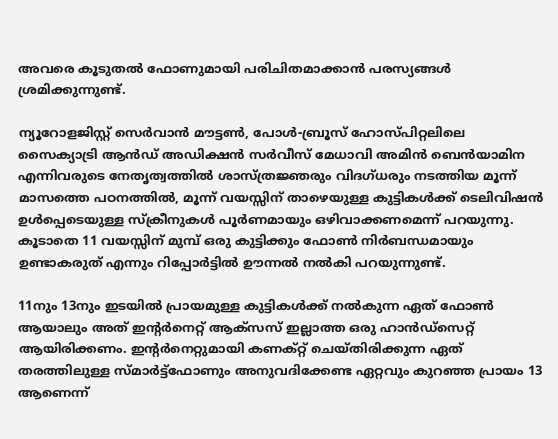അവരെ കൂടുതൽ ഫോണുമായി പരിചിതമാക്കാൻ പരസ്യങ്ങൾ ശ്രമിക്കുന്നുണ്ട്.

ന്യൂറോളജിസ്റ്റ് സെർവാൻ മൗട്ടൺ, പോൾ-ബ്രൂസ് ഹോസ്പിറ്റലിലെ സൈക്യാട്രി ആൻഡ് അഡിക്ഷൻ സർവീസ് മേധാവി അമിൻ ബെൻയാമിന എന്നിവരുടെ നേതൃത്വത്തിൽ ശാസ്ത്രജ്ഞരും വിദഗ്ധരും നടത്തിയ മൂന്ന് മാസത്തെ പഠനത്തിൽ, മൂന്ന് വയസ്സിന് താഴെയുള്ള കുട്ടികൾക്ക് ടെലിവിഷൻ ഉൾപ്പെടെയുള്ള സ്ക്രീനുകൾ പൂർണമായും ഒഴിവാക്കണമെന്ന് പറയുന്നു. കൂടാതെ 11 വയസ്സിന് മുമ്പ് ഒരു കുട്ടിക്കും ഫോൺ നിർബന്ധമായും ഉണ്ടാകരുത് എന്നും റിപ്പോർട്ടിൽ ഊന്നൽ നൽകി പറയുന്നുണ്ട്.

11നും 13നും ഇടയിൽ പ്രായമുള്ള കുട്ടികൾക്ക് നൽകുന്ന ഏത് ഫോൺ ആയാലും അത് ഇൻ്റർനെറ്റ് ആക്‌സസ് ഇല്ലാത്ത ഒരു ഹാൻഡ്‌സെറ്റ് ആയിരിക്കണം. ഇൻ്റർനെറ്റുമായി കണക്‌റ്റ് ചെയ്‌തിരിക്കുന്ന ഏത് തരത്തിലുള്ള സ്‌മാർട്ട്‌ഫോണും അനുവദിക്കേണ്ട ഏറ്റവും കുറഞ്ഞ പ്രായം 13 ആണെന്ന്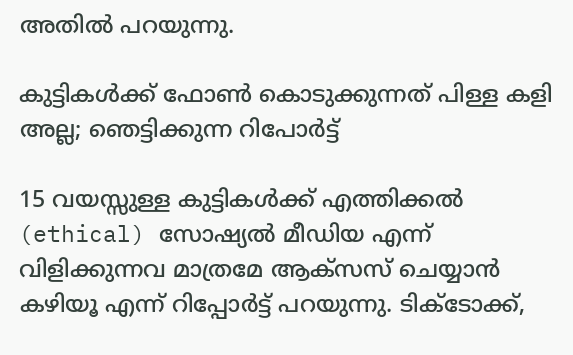അതിൽ പറയുന്നു.

കുട്ടികൾക്ക് ഫോൺ കൊടുക്കുന്നത് പിള്ള കളി അല്ല; ഞെട്ടിക്കുന്ന റിപോർട്ട്

15 വയസ്സുള്ള കുട്ടികൾക്ക് എത്തിക്കൽ (ethical) സോഷ്യൽ മീഡിയ എന്ന് വിളിക്കുന്നവ മാത്രമേ ആക്സസ് ചെയ്യാൻ കഴിയൂ എന്ന് റിപ്പോർട്ട് പറയുന്നു. ടിക്‌ടോക്ക്,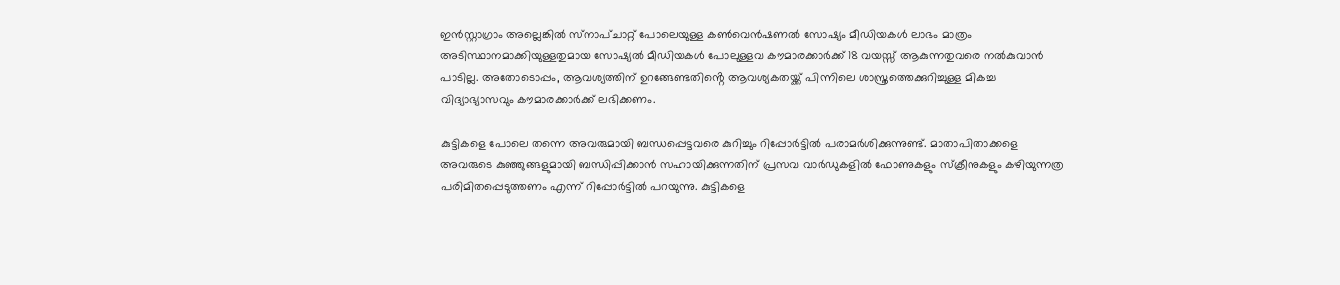ഇൻസ്റ്റാഗ്രാം അല്ലെങ്കിൽ സ്‌നാപ്‌ചാറ്റ് പോലെയുള്ള കൺവെൻഷണൽ സോഷ്യം മീഡിയകൾ ലാഭം മാത്രം അടിസ്ഥാനമാക്കിയുള്ളതുമായ സോഷ്യൽ മീഡിയകൾ പോലുള്ളവ കൗമാരക്കാർക്ക് 18 വയസ്സ് ആകുന്നതുവരെ നൽകുവാൻ പാടില്ല. അതോടൊപ്പം, ആവശ്യത്തിന് ഉറങ്ങേണ്ടതിൻ്റെ ആവശ്യകതയ്ക്ക് പിന്നിലെ ശാസ്ത്രത്തെക്കുറിച്ചുള്ള മികച്ച വിദ്യാഭ്യാസവും കൗമാരക്കാർക്ക് ലഭിക്കണം.

കുട്ടികളെ പോലെ തന്നെ അവരുമായി ബന്ധപ്പെട്ടവരെ കുറിച്ചും റിപ്പോർട്ടിൽ പരാമർശിക്കുന്നുണ്ട്. മാതാപിതാക്കളെ അവരുടെ കുഞ്ഞുങ്ങളുമായി ബന്ധിപ്പിക്കാൻ സഹായിക്കുന്നതിന് പ്രസവ വാർഡുകളിൽ ഫോണുകളും സ്‌ക്രീനുകളും കഴിയുന്നത്ര പരിമിതപ്പെടുത്തണം എന്ന് റിപ്പോർട്ടിൽ പറയുന്നു. കുട്ടികളെ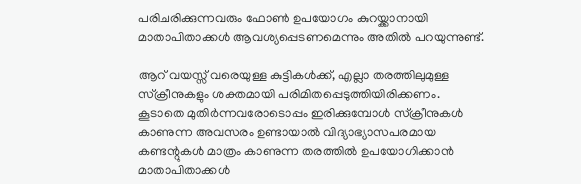പരിചരിക്കുന്നവരും ഫോൺ ഉപയോഗം കുറയ്ക്കാനായി മാതാപിതാക്കൾ ആവശ്യപ്പെടണമെന്നും അതിൽ പറയുന്നുണ്ട്.

ആറ് വയസ്സ് വരെയുള്ള കുട്ടികൾക്ക്, എല്ലാ തരത്തിലുമുള്ള സ്‌ക്രീനുകളും ശക്തമായി പരിമിതപ്പെടുത്തിയിരിക്കണം. കൂടാതെ മുതിർന്നവരോടൊപ്പം ഇരിക്കുമ്പോൾ സ്ക്രീനുകൾ കാണുന്ന അവസരം ഉണ്ടായാൽ വിദ്യാഭ്യാസപരമായ കണ്ടന്റുകൾ മാത്രം കാണുന്ന തരത്തിൽ ഉപയോഗിക്കാൻ മാതാപിതാക്കൾ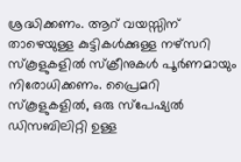ശ്രദ്ധിക്കണം. ആറ് വയസ്സിന് താഴെയുള്ള കുട്ടികൾക്കുള്ള നഴ്‌സറി സ്‌കൂളുകളിൽ സ്‌ക്രീനുകൾ പൂർണമായും നിരോധിക്കണം. പ്രൈമറി സ്കൂളുകളിൽ, ഒരു സ്‌പേഷ്യൽ ഡിസബിലിറ്റി ഉള്ള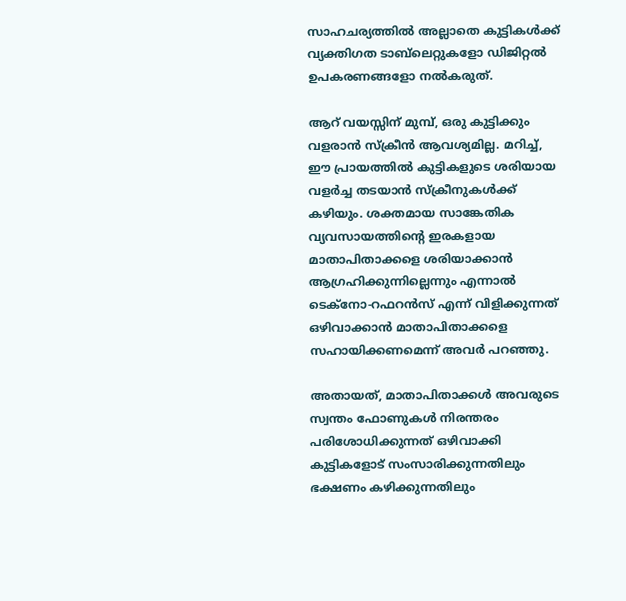സാഹചര്യത്തിൽ അല്ലാതെ കുട്ടികൾക്ക് വ്യക്തിഗത ടാബ്‌ലെറ്റുകളോ ഡിജിറ്റൽ ഉപകരണങ്ങളോ നൽകരുത്.

ആറ് വയസ്സിന് മുമ്പ്, ഒരു കുട്ടിക്കും വളരാൻ സ്‌ക്രീൻ ആവശ്യമില്ല. മറിച്ച്, ഈ പ്രായത്തിൽ കുട്ടികളുടെ ശരിയായ വളർച്ച തടയാൻ സ്ക്രീനുകൾക്ക് കഴിയും. ശക്തമായ സാങ്കേതിക വ്യവസായത്തിൻ്റെ ഇരകളായ മാതാപിതാക്കളെ ശരിയാക്കാൻ ആഗ്രഹിക്കുന്നില്ലെന്നും എന്നാൽ ടെക്നോ-റഫറൻസ് എന്ന് വിളിക്കുന്നത് ഒഴിവാക്കാൻ മാതാപിതാക്കളെ സഹായിക്കണമെന്ന് അവർ പറഞ്ഞു.

അതായത്, മാതാപിതാക്കൾ അവരുടെ സ്വന്തം ഫോണുകൾ നിരന്തരം പരിശോധിക്കുന്നത് ഒഴിവാക്കി കുട്ടികളോട് സംസാരിക്കുന്നതിലും ഭക്ഷണം കഴിക്കുന്നതിലും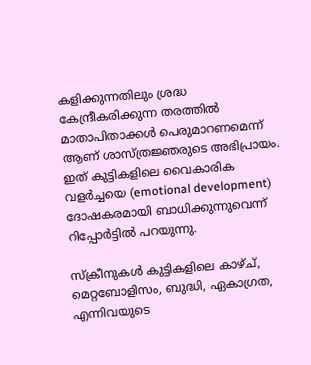കളിക്കുന്നതിലും ശ്രദ്ധ കേന്ദ്രീകരിക്കുന്ന തരത്തിൽ മാതാപിതാക്കൾ പെരുമാറണമെന്ന് ആണ് ശാസ്ത്രജ്ഞരുടെ അഭിപ്രായം. ഇത് കുട്ടികളിലെ വൈകാരിക വളർച്ചയെ (emotional development) ദോഷകരമായി ബാധിക്കുന്നുവെന്ന് റിപ്പോർട്ടിൽ പറയുന്നു.

സ്‌ക്രീനുകൾ കുട്ടികളിലെ കാഴ്ച്, മെറ്റബോളിസം, ബുദ്ധി, ഏകാഗ്രത, എന്നിവയുടെ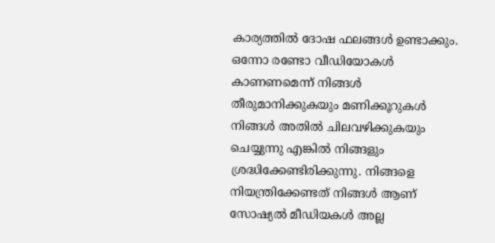കാര്യത്തിൽ ദോഷ ഫലങ്ങൾ ഉണ്ടാക്കും. ഒന്നോ രണ്ടോ വീഡിയോകൾ കാണണമെന്ന് നിങ്ങൾ തീരുമാനിക്കുകയും മണിക്കൂറുകൾ നിങ്ങൾ അതിൽ ചിലവഴിക്കുകയും ചെയ്യുന്നു എങ്കിൽ നിങ്ങളും ശ്രദ്ധിക്കേണ്ടിരിക്കുന്നു. നിങ്ങളെ നിയന്ത്രിക്കേണ്ടത് നിങ്ങൾ ആണ് സോഷ്യൽ മീഡിയകൾ അല്ല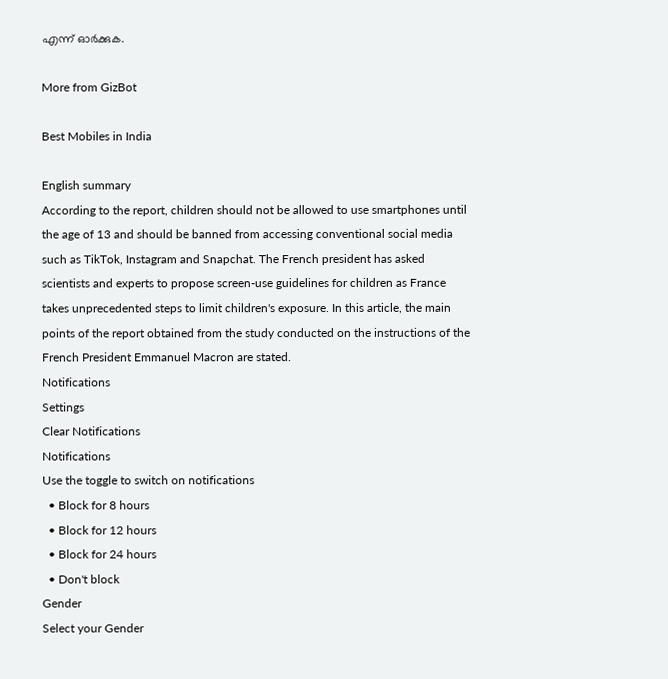എന്ന് ഓർക്കുക.

More from GizBot

Best Mobiles in India

English summary
According to the report, children should not be allowed to use smartphones until the age of 13 and should be banned from accessing conventional social media such as TikTok, Instagram and Snapchat. The French president has asked scientists and experts to propose screen-use guidelines for children as France takes unprecedented steps to limit children's exposure. In this article, the main points of the report obtained from the study conducted on the instructions of the French President Emmanuel Macron are stated.
Notifications
Settings
Clear Notifications
Notifications
Use the toggle to switch on notifications
  • Block for 8 hours
  • Block for 12 hours
  • Block for 24 hours
  • Don't block
Gender
Select your Gender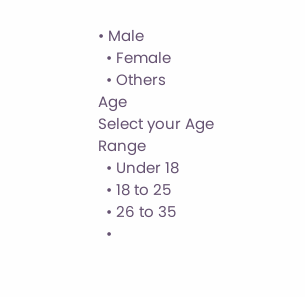• Male
  • Female
  • Others
Age
Select your Age Range
  • Under 18
  • 18 to 25
  • 26 to 35
  •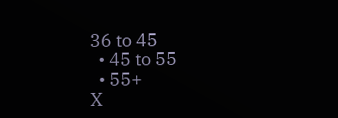36 to 45
  • 45 to 55
  • 55+
X